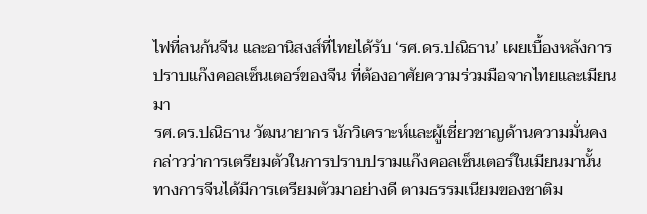ไฟที่ลนก้นจีน และอานิสงส์ที่ไทยได้รับ ‘รศ.ดร.ปณิธาน’ เผยเบื้องหลังการปราบแก๊งคอลเซ็นเตอร์ของจีน ที่ต้องอาศัยความร่วมมือจากไทยและเมียนมา
รศ.ดร.ปณิธาน วัฒนายากร นักวิเคราะห์และผู้เชี่ยวชาญด้านความมั่นคง กล่าวว่าการเตรียมตัวในการปราบปรามแก๊งคอลเซ็นเตอร์ในเมียนมานั้น ทางการจีนได้มีการเตรียมตัวมาอย่างดี ตามธรรมเนียมของชาติม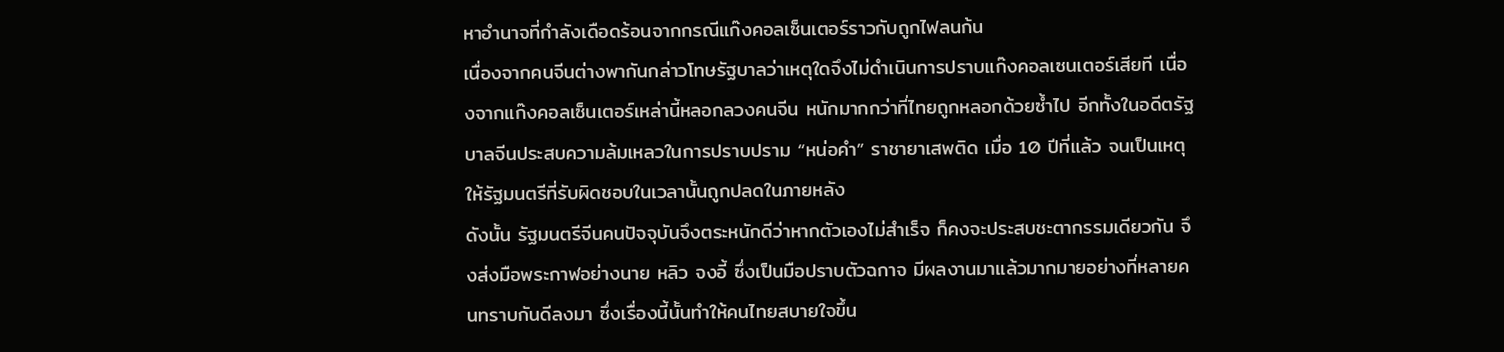หาอำนาจที่กำลังเดือดร้อนจากกรณีแก๊งคอลเซ็นเตอร์ราวกับถูกไฟลนก้น
เนื่องจากคนจีนต่างพากันกล่าวโทษรัฐบาลว่าเหตุใดจึงไม่ดำเนินการปราบแก๊งคอลเซนเตอร์เสียที เนื่องจากแก๊งคอลเซ็นเตอร์เหล่านี้หลอกลวงคนจีน หนักมากกว่าที่ไทยถูกหลอกด้วยซ้ำไป อีกทั้งในอดีตรัฐบาลจีนประสบความล้มเหลวในการปราบปราม “หน่อคำ” ราชายาเสพติด เมื่อ 10 ปีที่แล้ว จนเป็นเหตุให้รัฐมนตรีที่รับผิดชอบในเวลานั้นถูกปลดในภายหลัง
ดังนั้น รัฐมนตรีจีนคนปัจจุบันจึงตระหนักดีว่าหากตัวเองไม่สำเร็จ ก็คงจะประสบชะตากรรมเดียวกัน จึงส่งมือพระกาฬอย่างนาย หลิว จงอี้ ซึ่งเป็นมือปราบตัวฉกาจ มีผลงานมาแล้วมากมายอย่างที่หลายคนทราบกันดีลงมา ซึ่งเรื่องนี้นั้นทำให้คนไทยสบายใจขึ้น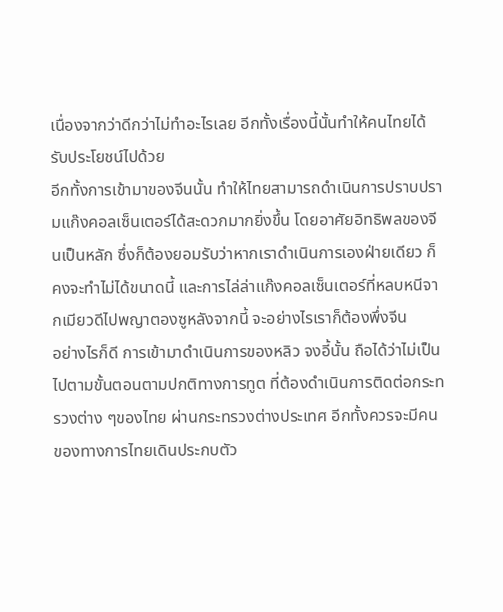เนื่องจากว่าดีกว่าไม่ทำอะไรเลย อีกทั้งเรื่องนี้นั้นทำให้คนไทยได้รับประโยชน์ไปด้วย
อีกทั้งการเข้ามาของจีนนั้น ทำให้ไทยสามารถดำเนินการปราบปรามแก๊งคอลเซ็นเตอร์ได้สะดวกมากยิ่งขึ้น โดยอาศัยอิทธิพลของจีนเป็นหลัก ซึ่งก็ต้องยอมรับว่าหากเราดำเนินการเองฝ่ายเดียว ก็คงจะทำไม่ได้ขนาดนี้ และการไล่ล่าแก๊งคอลเซ็นเตอร์ที่หลบหนีจากเมียวดีไปพญาตองซูหลังจากนี้ จะอย่างไรเราก็ต้องพึ่งจีน
อย่างไรก็ดี การเข้ามาดำเนินการของหลิว จงอี้นั้น ถือได้ว่าไม่เป็นไปตามขั้นตอนตามปกติทางการทูต ที่ต้องดำเนินการติดต่อกระทรวงต่าง ๆของไทย ผ่านกระทรวงต่างประเทศ อีกทั้งควรจะมีคนของทางการไทยเดินประกบตัว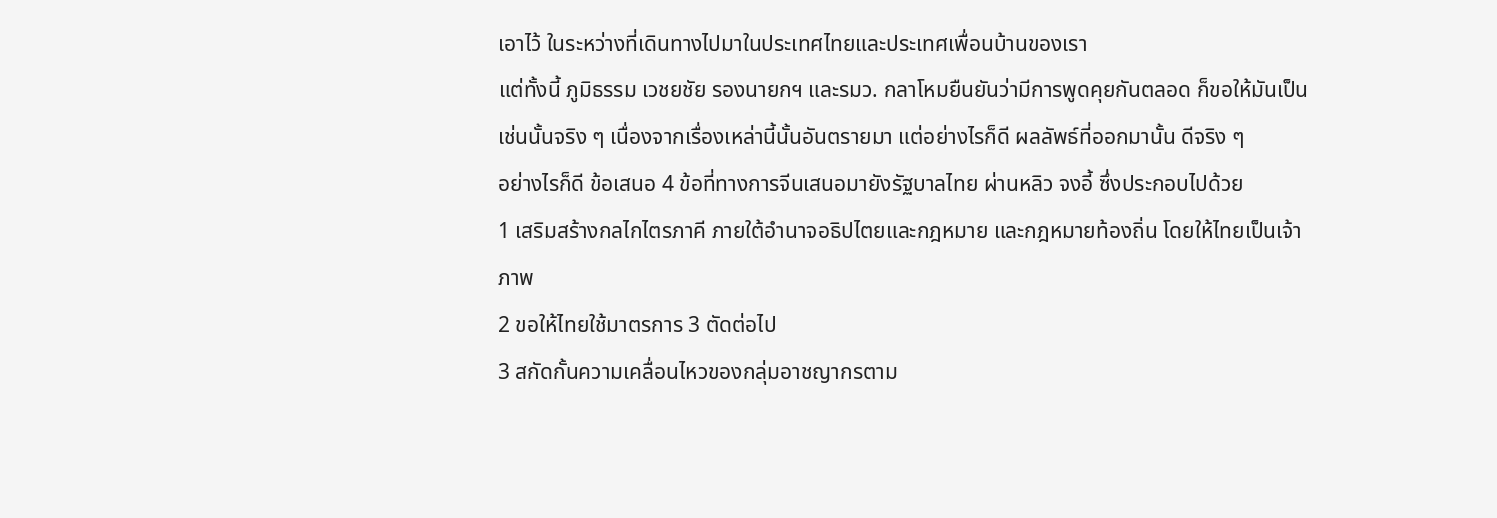เอาไว้ ในระหว่างที่เดินทางไปมาในประเทศไทยและประเทศเพื่อนบ้านของเรา
แต่ทั้งนี้ ภูมิธรรม เวชยชัย รองนายกฯ และรมว. กลาโหมยืนยันว่ามีการพูดคุยกันตลอด ก็ขอให้มันเป็นเช่นนั้นจริง ๆ เนื่องจากเรื่องเหล่านี้นั้นอันตรายมา แต่อย่างไรก็ดี ผลลัพธ์ที่ออกมานั้น ดีจริง ๆ
อย่างไรก็ดี ข้อเสนอ 4 ข้อที่ทางการจีนเสนอมายังรัฐบาลไทย ผ่านหลิว จงอี้ ซึ่งประกอบไปด้วย
1 เสริมสร้างกลไกไตรภาคี ภายใต้อำนาจอธิปไตยและกฎหมาย และกฎหมายท้องถิ่น โดยให้ไทยเป็นเจ้าภาพ
2 ขอให้ไทยใช้มาตรการ 3 ตัดต่อไป
3 สกัดกั้นความเคลื่อนไหวของกลุ่มอาชญากรตาม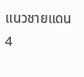แนวชายแดน
4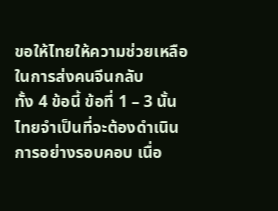ขอให้ไทยให้ความช่วยเหลือในการส่งคนจีนกลับ
ทั้ง 4 ข้อนี้ ข้อที่ 1 – 3 นั้น ไทยจำเป็นที่จะต้องดำเนินการอย่างรอบคอบ เนื่อ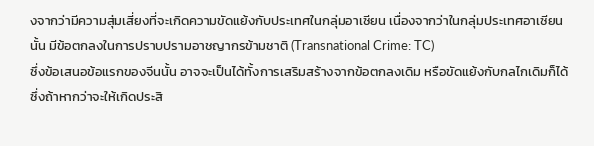งจากว่ามีความสุ่มเสี่ยงที่จะเกิดความขัดแย้งกับประเทศในกลุ่มอาเซียน เนื่องจากว่าในกลุ่มประเทศอาเซียนนั้น มีข้อตกลงในการปราบปรามอาชญากรข้ามชาติ (Transnational Crime: TC)
ซึ่งข้อเสนอข้อแรกของจีนนั้น อาจจะเป็นได้ทั้งการเสริมสร้างจากข้อตกลงเดิม หรือขัดแย้งกับกลไกเดิมก็ได้ ซึ่งถ้าหากว่าจะให้เกิดประสิ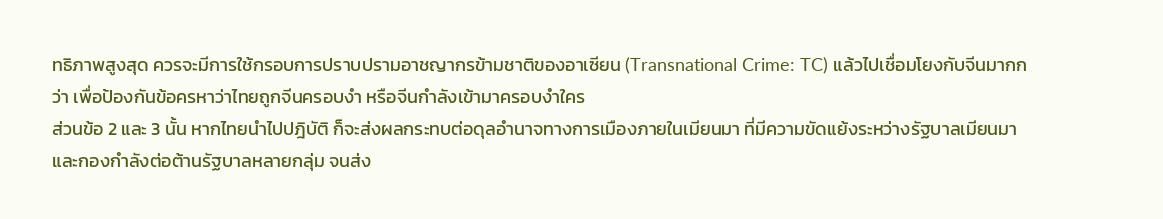ทธิภาพสูงสุด ควรจะมีการใช้กรอบการปราบปรามอาชญากรข้ามชาติของอาเซียน (Transnational Crime: TC) แล้วไปเชื่อมโยงกับจีนมากกว่า เพื่อป้องกันข้อครหาว่าไทยถูกจีนครอบงำ หรือจีนกำลังเข้ามาครอบงำใคร
ส่วนข้อ 2 และ 3 นั้น หากไทยนำไปปฎิบัติ ก็จะส่งผลกระทบต่อดุลอำนาจทางการเมืองภายในเมียนมา ที่มีความขัดแย้งระหว่างรัฐบาลเมียนมา และกองกำลังต่อต้านรัฐบาลหลายกลุ่ม จนส่ง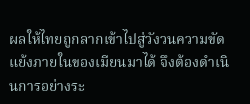ผลให้ไทยถูกลากเข้าไปสู่วังวนความขัดแย้งภายในของเมียนมาได้ จึงต้องดำเนินการอย่างระ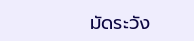มัดระวัง